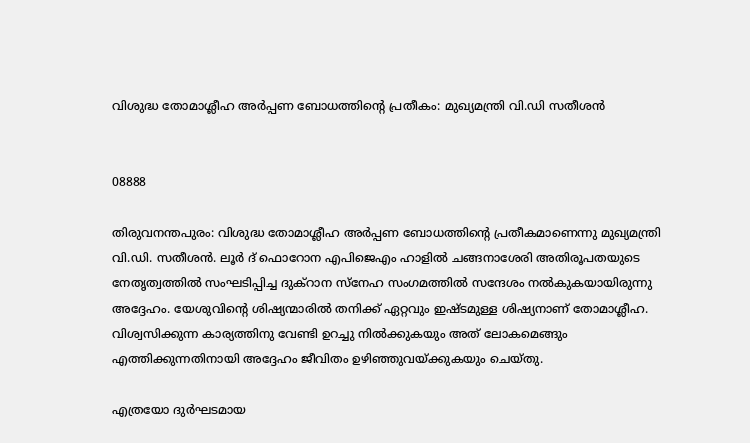വിശുദ്ധ തോമാശ്ലീഹ അർപ്പണ ബോധത്തിന്റെ പ്രതീകം: മുഖ്യമന്ത്രി വി.ഡി സതീശൻ


08888

തിരുവനന്തപുരം: വിശുദ്ധ തോമാശ്ലീഹ അർപ്പണ ബോധത്തിൻ്റെ പ്രതീകമാണെന്നു മുഖ്യമന്ത്രി വി.ഡി. സതീശൻ. ലൂർ ദ് ഫൊറോന എപിജെഎം ഹാളിൽ ചങ്ങനാശേരി അതിരൂപതയുടെ നേതൃത്വത്തിൽ സംഘടിപ്പിച്ച ദുക്റാന സ്നേഹ സംഗമത്തിൽ സന്ദേശം നൽകുകയായിരുന്നു അദ്ദേഹം. യേശുവിന്റെ ശിഷ്യന്മാരിൽ തനിക്ക് ഏറ്റവും ഇഷ്‌ടമുള്ള ശിഷ്യനാണ് തോമാശ്ലീഹ. വിശ്വസിക്കുന്ന കാര്യത്തിനു വേണ്ടി ഉറച്ചു നിൽക്കുകയും അത് ലോകമെങ്ങും എത്തിക്കുന്നതിനായി അദ്ദേഹം ജീവിതം ഉഴിഞ്ഞുവയ്ക്കുകയും ചെയ്തു.

എത്രയോ ദുർഘടമായ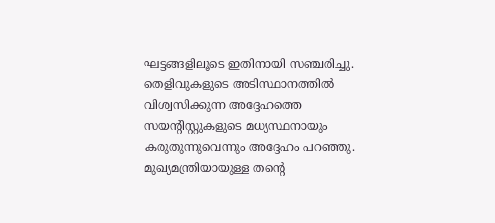ഘട്ടങ്ങളിലൂടെ ഇതിനായി സഞ്ചരിച്ചു. തെളിവുകളുടെ അടിസ്ഥാനത്തിൽ വിശ്വസിക്കുന്ന അദ്ദേഹത്തെ സയൻ്റിസ്റ്റുകളുടെ മധ്യസ്ഥനായും കരുതുന്നുവെന്നും അദ്ദേഹം പറഞ്ഞു. മുഖ്യമന്ത്രിയായുള്ള തൻ്റെ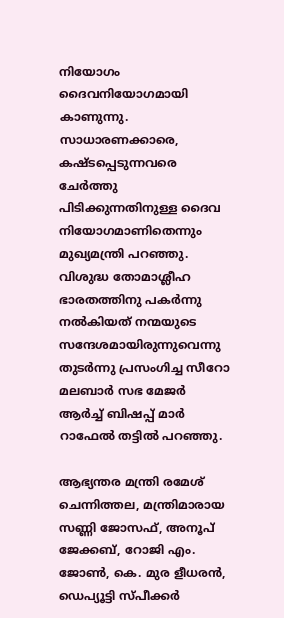നിയോഗം ദൈവനിയോഗമായി കാണുന്നു. സാധാരണക്കാരെ, കഷ്‌ടപ്പെടുന്നവരെ ചേർത്തു പിടിക്കുന്നതിനുള്ള ദൈവ നിയോഗമാണിതെന്നും മുഖ്യമന്ത്രി പറഞ്ഞു. വിശുദ്ധ തോമാശ്ലീഹ ഭാരതത്തിനു പകർന്നു നൽകിയത് നന്മയുടെ സന്ദേശമായിരുന്നുവെന്നു തുടർന്നു പ്രസംഗിച്ച സീറോ മലബാർ സഭ മേജർ ആർച്ച് ബിഷപ്പ് മാർ റാഫേൽ തട്ടിൽ പറഞ്ഞു.

ആഭ്യന്തര മന്ത്രി രമേശ് ചെന്നിത്തല, മന്ത്രിമാരായ സണ്ണി ജോസഫ്, അനൂപ് ജേക്കബ്, റോജി എം. ജോൺ, കെ. മുര ളീധരൻ, ഡെപ്യൂട്ടി സ്‌പീക്കർ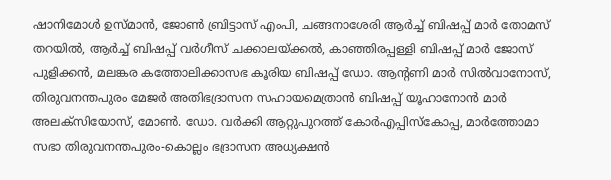ഷാനിമോൾ ഉസ്‌മാൻ, ജോൺ ബ്രിട്ടാസ് എംപി, ചങ്ങനാശേരി ആർച്ച് ബിഷപ്പ് മാർ തോമസ് തറയിൽ, ആർച്ച് ബിഷപ്പ് വർഗീസ് ചക്കാലയ്ക്കൽ, കാഞ്ഞിരപ്പള്ളി ബിഷപ്പ് മാർ ജോസ് പുളിക്കൻ, മലങ്കര കത്തോലിക്കാസഭ കൂരിയ ബിഷപ്പ് ഡോ. ആൻ്റണി മാർ സിൽവാനോസ്, തിരുവനന്തപുരം മേജർ അതിഭദ്രാസന സഹായമെത്രാൻ ബിഷപ്പ് യൂഹാനോൻ മാർ അലക്‌സിയോസ്, മോൺ. ഡോ. വർക്കി ആറ്റുപുറത്ത് കോർഎപ്പിസ്കോപ്പ, മാർത്തോമാ സഭാ തിരുവനന്തപുരം-കൊല്ലം ഭദ്രാസന അധ്യക്ഷൻ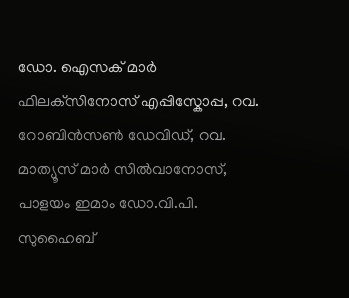ഡോ. ഐസക് മാർ ഫിലക്‌സിനോസ് എപ്പിസ്കോപ്പ, റവ. റോബിൻസൺ ഡേവിഡ്, റവ. മാത്യൂസ് മാർ സിൽവാനോസ്, പാളയം ഇമാം ഡോ.വി.പി. സുഹൈബ്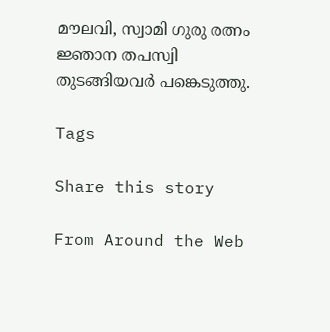മൗലവി, സ്വാമി ഗുരു രത്നം ജ്ഞാന തപസ്വി തുടങ്ങിയവർ പങ്കെടുത്തു.

Tags

Share this story

From Around the Web